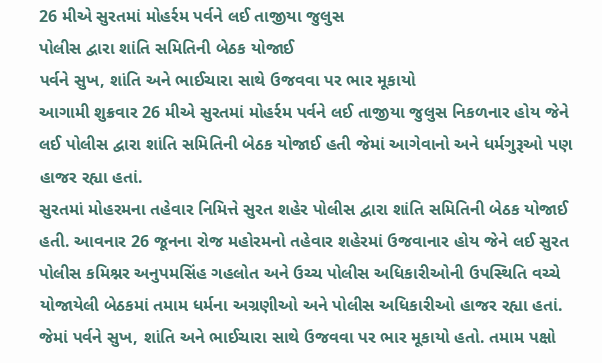26 મીએ સુરતમાં મોહર્રમ પર્વને લઈ તાજીયા જુલુસ
પોલીસ દ્વારા શાંતિ સમિતિની બેઠક યોજાઈ
પર્વને સુખ, શાંતિ અને ભાઈચારા સાથે ઉજવવા પર ભાર મૂકાયો
આગામી શુક્રવાર 26 મીએ સુરતમાં મોહર્રમ પર્વને લઈ તાજીયા જુલુસ નિકળનાર હોય જેને લઈ પોલીસ દ્વારા શાંતિ સમિતિની બેઠક યોજાઈ હતી જેમાં આગેવાનો અને ધર્મગુરૂઓ પણ હાજર રહ્યા હતાં.
સુરતમાં મોહરમના તહેવાર નિમિત્તે સુરત શહેર પોલીસ દ્વારા શાંતિ સમિતિની બેઠક યોજાઈ હતી. આવનાર 26 જૂનના રોજ મહોરમનો તહેવાર શહેરમાં ઉજવાનાર હોય જેને લઈ સુરત પોલીસ કમિશ્નર અનુપમસિંહ ગહલોત અને ઉચ્ચ પોલીસ અધિકારીઓની ઉપસ્થિતિ વચ્ચે યોજાયેલી બેઠકમાં તમામ ધર્મના અગ્રણીઓ અને પોલીસ અધિકારીઓ હાજર રહ્યા હતાં. જેમાં પર્વને સુખ, શાંતિ અને ભાઈચારા સાથે ઉજવવા પર ભાર મૂકાયો હતો. તમામ પક્ષો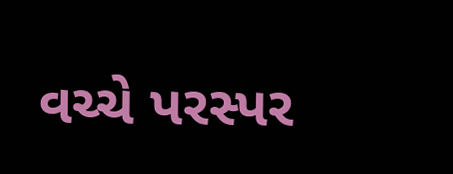વચ્ચે પરસ્પર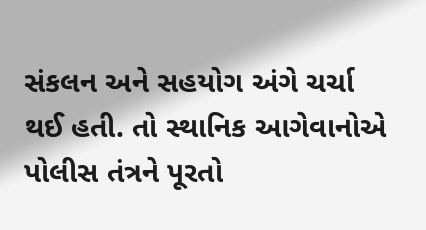સંકલન અને સહયોગ અંગે ચર્ચા થઈ હતી. તો સ્થાનિક આગેવાનોએ પોલીસ તંત્રને પૂરતો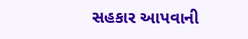સહકાર આપવાની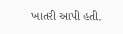ખાતરી આપી હતી.